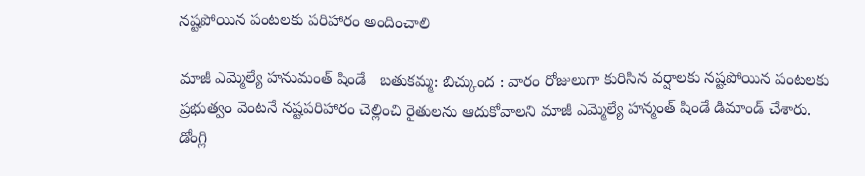నష్టపోయిన పంటలకు పరిహారం అందించాలి

మాజీ ఎమ్మెల్యే హనుమంత్ షిండే   బతుకమ్మ: బిచ్కుంద : వారం రోజులుగా కురిసిన వర్షాలకు నష్టపోయిన పంటలకు ప్రభుత్వం వెంటనే నష్టపరిహారం చెల్లించి రైతులను ఆదుకోవాలని మాజీ ఎమ్మెల్యే హన్మంత్ షిండే డిమాండ్ చేశారు. డోంగ్లి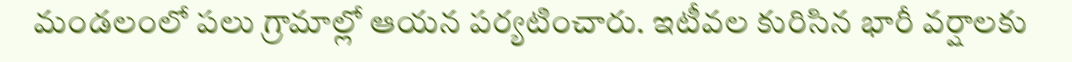మండలంలో పలు గ్రామాల్లో ఆయన పర్యటించారు. ఇటీవల కురిసిన భారీ వర్షాలకు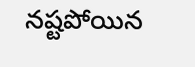నష్టపోయిన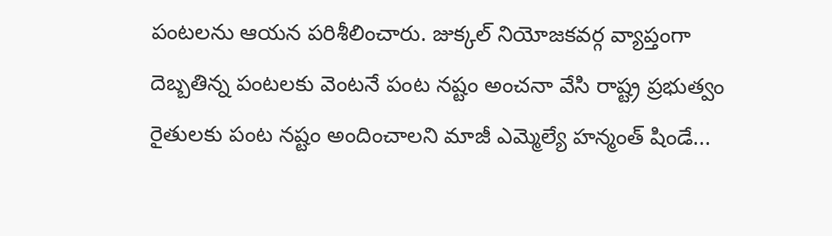పంటలను ఆయన పరిశీలించారు. జుక్కల్ నియోజకవర్గ వ్యాప్తంగా దెబ్బతిన్న పంటలకు వెంటనే పంట నష్టం అంచనా వేసి రాష్ట్ర ప్రభుత్వం రైతులకు పంట నష్టం అందించాలని మాజీ ఎమ్మెల్యే హన్మంత్ షిండే...